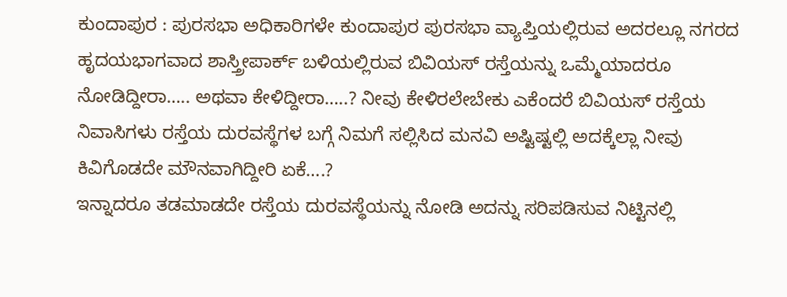ಕುಂದಾಪುರ : ಪುರಸಭಾ ಅಧಿಕಾರಿಗಳೇ ಕುಂದಾಪುರ ಪುರಸಭಾ ವ್ಯಾಪ್ತಿಯಲ್ಲಿರುವ ಅದರಲ್ಲೂ ನಗರದ ಹೃದಯಭಾಗವಾದ ಶಾಸ್ತ್ರೀಪಾರ್ಕ್ ಬಳಿಯಲ್ಲಿರುವ ಬಿವಿಯಸ್ ರಸ್ತೆಯನ್ನು ಒಮ್ಮೆಯಾದರೂ ನೋಡಿದ್ದೀರಾ….. ಅಥವಾ ಕೇಳಿದ್ದೀರಾ…..? ನೀವು ಕೇಳಿರಲೇಬೇಕು ಎಕೆಂದರೆ ಬಿವಿಯಸ್ ರಸ್ತೆಯ ನಿವಾಸಿಗಳು ರಸ್ತೆಯ ದುರವಸ್ಥೆಗಳ ಬಗ್ಗೆ ನಿಮಗೆ ಸಲ್ಲಿಸಿದ ಮನವಿ ಅಷ್ಟಿಷ್ಟಲ್ಲಿ ಅದಕ್ಕೆಲ್ಲಾ ನೀವು ಕಿವಿಗೊಡದೇ ಮೌನವಾಗಿದ್ದೀರಿ ಏಕೆ….?
ಇನ್ನಾದರೂ ತಡಮಾಡದೇ ರಸ್ತೆಯ ದುರವಸ್ಥೆಯನ್ನು ನೋಡಿ ಅದನ್ನು ಸರಿಪಡಿಸುವ ನಿಟ್ಟಿನಲ್ಲಿ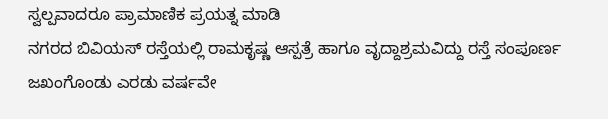ಸ್ವಲ್ಪವಾದರೂ ಪ್ರಾಮಾಣಿಕ ಪ್ರಯತ್ನ ಮಾಡಿ
ನಗರದ ಬಿವಿಯಸ್ ರಸ್ತೆಯಲ್ಲಿ ರಾಮಕೃಷ್ಣ ಆಸ್ಪತ್ರೆ ಹಾಗೂ ವೃದ್ದಾಶ್ರಮವಿದ್ದು ರಸ್ತೆ ಸಂಪೂರ್ಣ ಜಖಂಗೊಂಡು ಎರಡು ವರ್ಷವೇ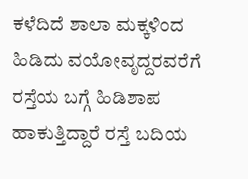ಕಳೆದಿದೆ ಶಾಲಾ ಮಕ್ಕಳಿಂದ ಹಿಡಿದು ವಯೋವೃದ್ದರವರೆಗೆ ರಸ್ತೆಯ ಬಗ್ಗೆ ಹಿಡಿಶಾಪ ಹಾಕುತ್ತಿದ್ದಾರೆ ರಸ್ತೆ ಬದಿಯ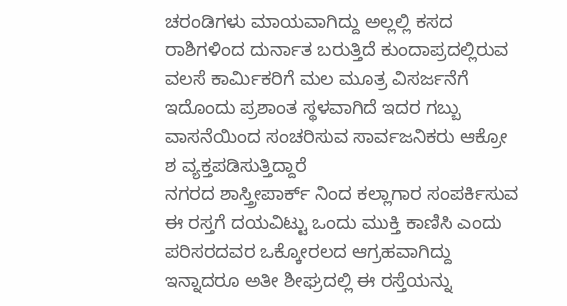ಚರಂಡಿಗಳು ಮಾಯವಾಗಿದ್ದು ಅಲ್ಲಲ್ಲಿ ಕಸದ ರಾಶಿಗಳಿಂದ ದುರ್ನಾತ ಬರುತ್ತಿದೆ ಕುಂದಾಪ್ರದಲ್ಲಿರುವ ವಲಸೆ ಕಾರ್ಮಿಕರಿಗೆ ಮಲ ಮೂತ್ರ ವಿಸರ್ಜನೆಗೆ ಇದೊಂದು ಪ್ರಶಾಂತ ಸ್ಥಳವಾಗಿದೆ ಇದರ ಗಬ್ಬು ವಾಸನೆಯಿಂದ ಸಂಚರಿಸುವ ಸಾರ್ವಜನಿಕರು ಆಕ್ರೋ ಶ ವ್ಯಕ್ತಪಡಿಸುತ್ತಿದ್ದಾರೆ
ನಗರದ ಶಾಸ್ತ್ರೀಪಾರ್ಕ್ ನಿಂದ ಕಲ್ಲಾಗಾರ ಸಂಪರ್ಕಿಸುವ ಈ ರಸ್ತಗೆ ದಯವಿಟ್ಟು ಒಂದು ಮುಕ್ತಿ ಕಾಣಿಸಿ ಎಂದು ಪರಿಸರದವರ ಒಕ್ಕೋರಲದ ಆಗ್ರಹವಾಗಿದ್ದು ಇನ್ನಾದರೂ ಅತೀ ಶೀಘ್ರದಲ್ಲಿ ಈ ರಸ್ತೆಯನ್ನು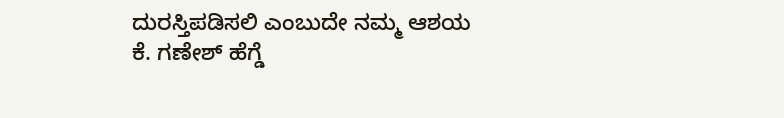ದುರಸ್ತಿಪಡಿಸಲಿ ಎಂಬುದೇ ನಮ್ಮ ಆಶಯ
ಕೆ. ಗಣೇಶ್ ಹೆಗ್ಡೆ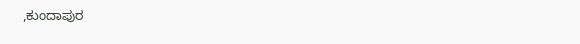,ಕುಂದಾಪುರ